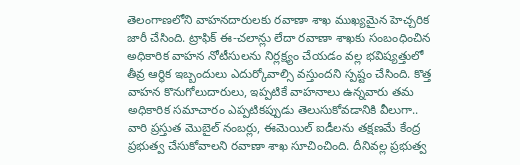తెలంగాణలోని వాహనదారులకు రవాణా శాఖ ముఖ్యమైన హెచ్చరిక జారీ చేసింది. ట్రాఫిక్ ఈ-చలాన్లు లేదా రవాణా శాఖకు సంబంధించిన అధికారిక వాహన నోటీసులను నిర్లక్ష్యం చేయడం వల్ల భవిష్యత్తులో తీవ్ర ఆర్థిక ఇబ్బందులు ఎదుర్కోవాల్సి వస్తుందని స్పష్టం చేసింది. కొత్త వాహన కొనుగోలుదారులు, ఇప్పటికే వాహనాలు ఉన్నవారు తమ అధికారిక సమాచారం ఎప్పటికప్పుడు తెలుసుకోవడానికి వీలుగా.. వారి ప్రస్తుత మొబైల్ నంబర్లు, ఈమెయిల్ ఐడీలను తక్షణమే కేంద్ర ప్రభుత్వ చేసుకోవాలని రవాణా శాఖ సూచించింది. దీనివల్ల ప్రభుత్వ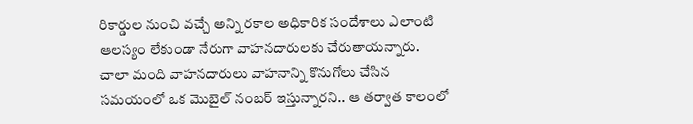రికార్డుల నుంచి వచ్చే అన్ని రకాల అధికారిక సందేశాలు ఎలాంటి ఆలస్యం లేకుండా నేరుగా వాహనదారులకు చేరుతాయన్నారు. చాలా మంది వాహనదారులు వాహనాన్ని కొనుగోలు చేసిన సమయంలో ఒక మొబైల్ నంబర్ ఇస్తున్నారని.. ఆ తర్వాత కాలంలో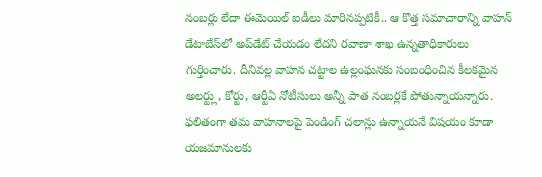నంబర్లు లేదా ఈమెయిల్ ఐడీలు మారినప్పటికీ.. ఆ కొత్త సమాచారాన్ని వాహన్ డేటాబేస్‌లో అప్‌డేట్ చేయడం లేదని రవాణా శాఖ ఉన్నతాధికారులు గుర్తించారు. దీనివల్ల వాహన చట్టాల ఉల్లంఘనకు సంబంధించిన కీలకమైన అలర్ట్లు, కోర్టు, ఆర్టీఏ నోటీసులు అన్నీ పాత నంబర్లకే పోతున్నాయన్నారు. ఫలితంగా తమ వాహనాలపై పెండింగ్ చలాన్లు ఉన్నాయనే విషయం కూడా యజమానులకు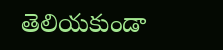తెలియకుండా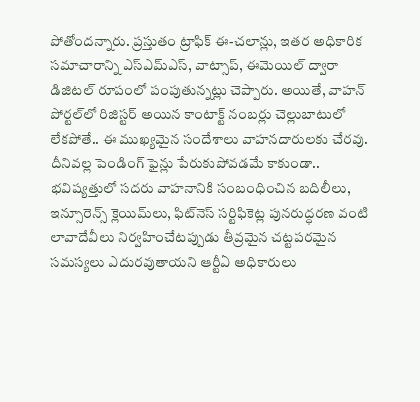పోతోందన్నారు. ప్రస్తుతం ట్రాఫిక్ ఈ-చలాన్లు, ఇతర అధికారిక సమాచారాన్ని ఎస్ఎమ్ఎస్, వాట్సాప్, ఈమెయిల్ ద్వారా డిజిటల్ రూపంలో పంపుతున్నట్లు చెప్పారు. అయితే, వాహన్ పోర్టల్‌లో రిజిస్టర్ అయిన కాంటాక్ట్ నంబర్లు చెల్లుబాటులో లేకపోతే.. ఈ ముఖ్యమైన సందేశాలు వాహనదారులకు చేరవు. దీనివల్ల పెండింగ్ ఫైన్లు పేరుకుపోవడమే కాకుండా.. భవిష్యత్తులో సదరు వాహనానికి సంబంధించిన బదిలీలు, ఇన్సూరెన్స్ క్లెయిమ్‌లు, ఫిట్‌నెస్ సర్టిఫికెట్ల పునరుద్ధరణ వంటి లావాదేవీలు నిర్వహించేటప్పుడు తీవ్రమైన చట్టపరమైన సమస్యలు ఎదురవుతాయని ఆర్టీఏ అధికారులు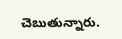చెబుతున్నారు.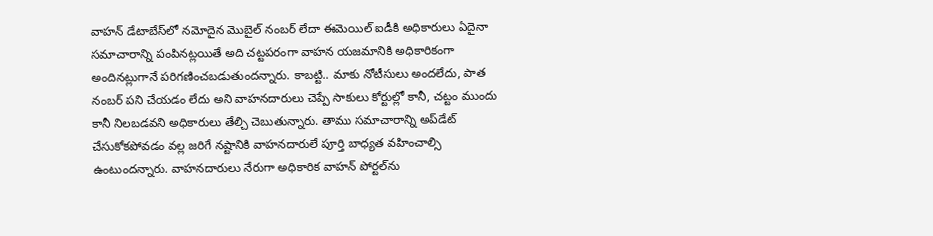వాహన్ డేటాబేస్‌లో నమోదైన మొబైల్ నంబర్ లేదా ఈమెయిల్ ఐడీకి అధికారులు ఏదైనా సమాచారాన్ని పంపినట్లయితే అది చట్టపరంగా వాహన యజమానికి అధికారికంగా అందినట్లుగానే పరిగణించబడుతుందన్నారు. కాబట్టి.. మాకు నోటీసులు అందలేదు, పాత నంబర్ పని చేయడం లేదు అని వాహనదారులు చెప్పే సాకులు కోర్టుల్లో కానీ, చట్టం ముందు కానీ నిలబడవని అధికారులు తేల్చి చెబుతున్నారు. తాము సమాచారాన్ని అప్‌డేట్ చేసుకోకపోవడం వల్ల జరిగే నష్టానికి వాహనదారులే పూర్తి బాధ్యత వహించాల్సి ఉంటుందన్నారు. వాహనదారులు నేరుగా అధికారిక వాహన్ పోర్టల్‌ను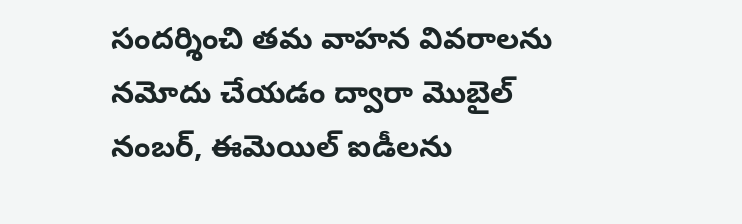సందర్శించి తమ వాహన వివరాలను నమోదు చేయడం ద్వారా మొబైల్ నంబర్, ఈమెయిల్ ఐడీలను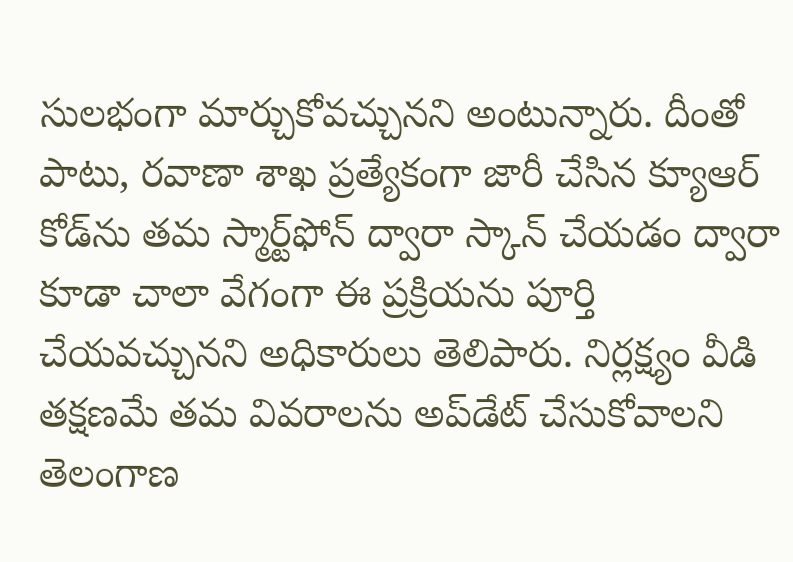సులభంగా మార్చుకోవచ్చునని అంటున్నారు. దీంతో పాటు, రవాణా శాఖ ప్రత్యేకంగా జారీ చేసిన క్యూఆర్ కోడ్‌ను తమ స్మార్ట్‌ఫోన్ ద్వారా స్కాన్ చేయడం ద్వారా కూడా చాలా వేగంగా ఈ ప్రక్రియను పూర్తి చేయవచ్చునని అధికారులు తెలిపారు. నిర్లక్ష్యం వీడి తక్షణమే తమ వివరాలను అప్‌డేట్ చేసుకోవాలని తెలంగాణ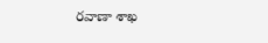రవాణా శాఖ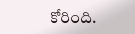కోరింది.